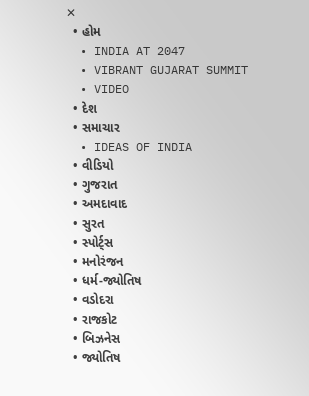✕
  • હોમ
  • INDIA AT 2047
  • VIBRANT GUJARAT SUMMIT
  • VIDEO
  • દેશ
  • સમાચાર
  • IDEAS OF INDIA
  • વીડિયો
  • ગુજરાત
  • અમદાવાદ
  • સુરત
  • સ્પોર્ટ્સ
  • મનોરંજન
  • ધર્મ-જ્યોતિષ
  • વડોદરા
  • રાજકોટ
  • બિઝનેસ
  • જ્યોતિષ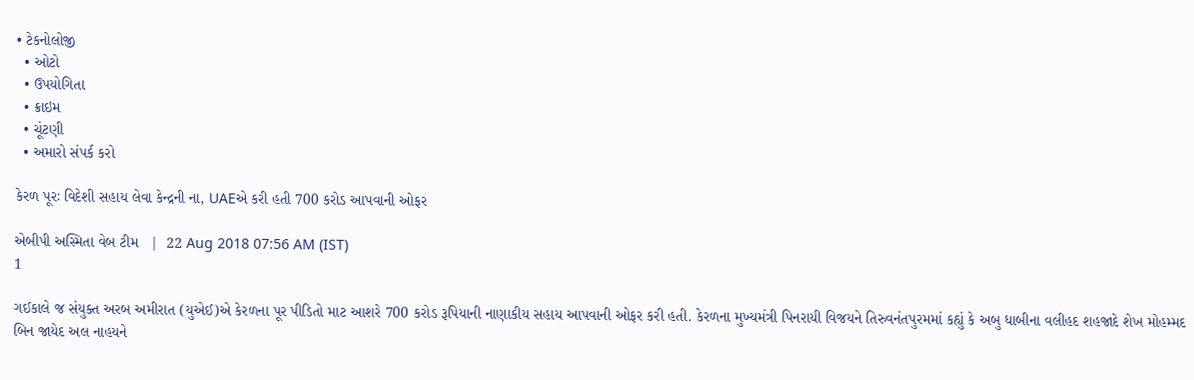• ટેકનોલોજી
  • ઓટો
  • ઉપયોગિતા
  • ક્રાઇમ
  • ચૂંટણી
  • અમારો સંપર્ક કરો

કેરળ પૂરઃ વિદેશી સહાય લેવા કેન્દ્રની ના, UAEએ કરી હતી 700 કરોડ આપવાની ઓફર

એબીપી અસ્મિતા વેબ ટીમ   |  22 Aug 2018 07:56 AM (IST)
1

ગઈકાલે જ સંયુક્ત અરબ અમીરાત (યુએઈ)એ કેરળના પૂર પીડિતો માટ આશરે 700 કરોડ રૂપિયાની નાણાકીય સહાય આપવાની ઓફર કરી હતી. કેરળના મુખ્યમંત્રી પિનરાયી વિજયને તિરુવનંતપુરમમાં કહ્યું કે અબુ ધાબીના વલીહદ શહજાદે શેખ મોહમ્મદ બિન જાયેદ અલ નાહયને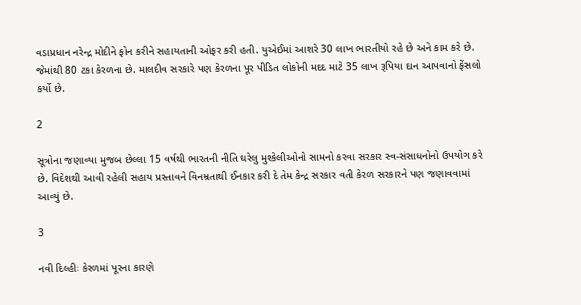વડાપ્રધાન નરેન્દ્ર મોદીને ફોન કરીને સહાયતાની ઓફર કરી હતી. યુએઈમાં આશરે 30 લાખ ભારતીયો રહે છે અને કામ કરે છે. જેમાંથી 80 ટકા કેરળના છે. માલદીવ સરકારે પણ કેરળના પૂર પીડિત લોકોની મદદ માટે 35 લાખ રૂપિયા દાન આપવાનો ફેંસલો કર્યો છે.

2

સૂત્રોના જણાવ્યા મુજબ છેલ્લા 15 વર્ષથી ભારતની નીતિ ઘરેલુ મુશ્કેલીઓનો સામનો કરવા સરકાર સ્વ-સંસાધનોનો ઉપયોગ કરે છે. વિદેશથી આવી રહેલી સહાય પ્રસ્તાવને વિનમ્રતાથી ઈનકાર કરી દે તેમ કેન્દ્ર સરકાર વતી કેરળ સરકારને પણ જણાવવામાં આવ્યું છે.

3

નવી દિલ્હીઃ કેરળમાં પૂરના કારણે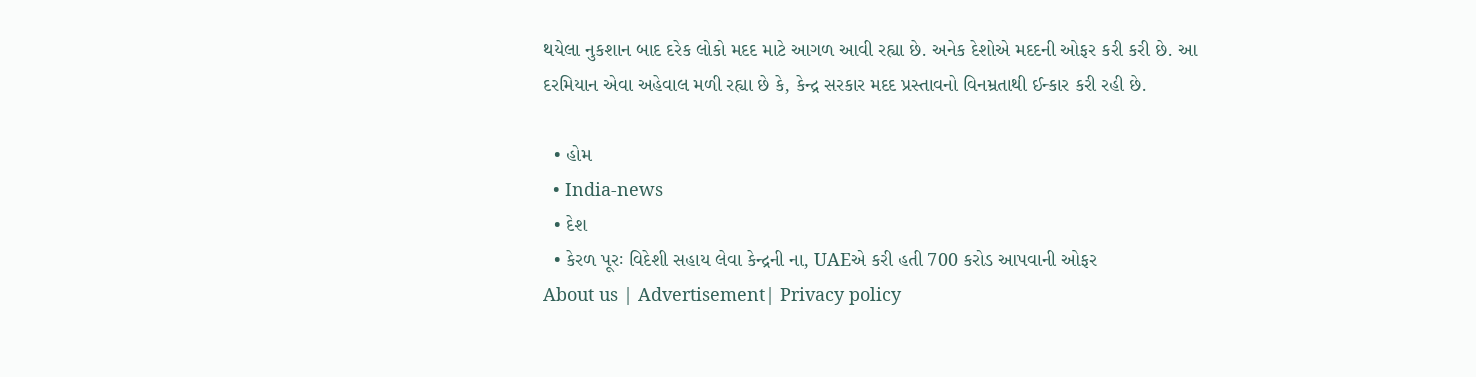થયેલા નુકશાન બાદ દરેક લોકો મદદ માટે આગળ આવી રહ્યા છે. અનેક દેશોએ મદદની ઓફર કરી કરી છે. આ દરમિયાન એવા અહેવાલ મળી રહ્યા છે કે, કેન્દ્ર સરકાર મદદ પ્રસ્તાવનો વિનમ્રતાથી ઈન્કાર કરી રહી છે.

  • હોમ
  • India-news
  • દેશ
  • કેરળ પૂરઃ વિદેશી સહાય લેવા કેન્દ્રની ના, UAEએ કરી હતી 700 કરોડ આપવાની ઓફર
About us | Advertisement| Privacy policy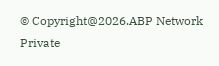© Copyright@2026.ABP Network Private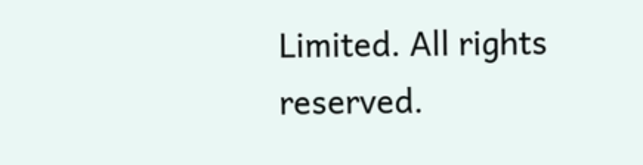Limited. All rights reserved.